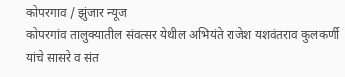कोपरगाव / झुंजार न्यूज
कोपरगांव तालुक्यातील संवत्सर येथील अभियंते राजेश यशवंतराव कुलकर्णी यांचे सासरे व संत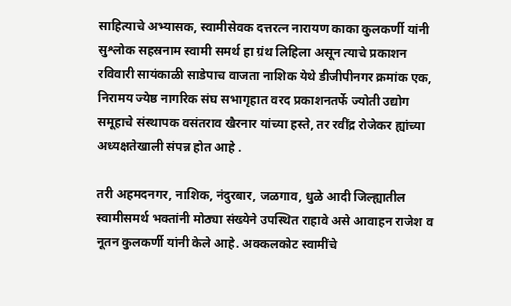साहित्याचे अभ्यासक, स्वामीसेवक दत्तरत्न नारायण काका कुलकर्णी यांनी सुश्लोक सहस्रनाम स्वामी समर्थ हा ग्रंथ लिहिला असून त्याचे प्रकाशन रविवारी सायंकाळी साडेपाच वाजता नाशिक येथे डीजीपीनगर क्रमांक एक, निरामय ज्येष्ठ नागरिक संघ सभागृहात वरद प्रकाशनतर्फे ज्योती उद्योग समूहाचे संस्थापक वसंतराव खैरनार यांच्या हस्ते, तर रवींद्र रोजेकर ह्यांच्या अध्यक्षतेखाली संपन्न होत आहे .

तरी अहमदनगर, नाशिक, नंदुरबार, जळगाव, धुळे आदी जिल्ह्यातील स्वामीसमर्थ भक्तांनी मोठ्या संख्येने उपस्थित राहावे असे आवाहन राजेश व नूतन कुलकर्णी यांनी केले आहे. अक्कलकोट स्वामींचे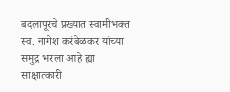बदलापूरचे प्रख्यात स्वामीभक्त स्व. नागेश करंबेळकर यांच्या समुद्र भरला आहे ह्या साक्षात्कारी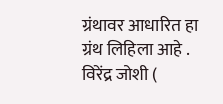ग्रंथावर आधारित हा ग्रंथ लिहिला आहे .
विरेंद्र जोशी (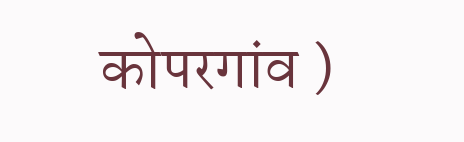कोपरगांव )